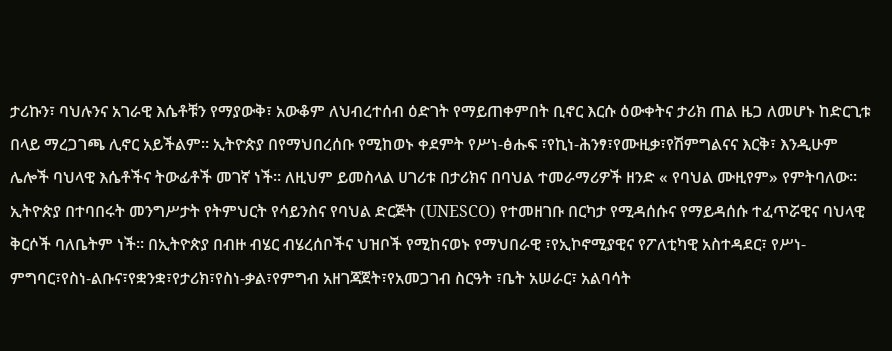ታሪኩን፣ ባህሉንና አገራዊ እሴቶቹን የማያውቅ፣ አውቆም ለህብረተሰብ ዕድገት የማይጠቀምበት ቢኖር እርሱ ዕውቀትና ታሪክ ጠል ዜጋ ለመሆኑ ከድርጊቱ በላይ ማረጋገጫ ሊኖር አይችልም፡፡ ኢትዮጵያ በየማህበረሰቡ የሚከወኑ ቀደምት የሥነ-ፅሑፍ ፣የኪነ-ሕንፃ፣የሙዚቃ፣የሽምግልናና እርቅ፣ እንዲሁም ሌሎች ባህላዊ እሴቶችና ትውፊቶች መገኛ ነች። ለዚህም ይመስላል ሀገሪቱ በታሪክና በባህል ተመራማሪዎች ዘንድ « የባህል ሙዚየም» የምትባለው።
ኢትዮጵያ በተባበሩት መንግሥታት የትምህርት የሳይንስና የባህል ድርጅት (UNESCO) የተመዘገቡ በርካታ የሚዳሰሱና የማይዳሰሱ ተፈጥሯዊና ባህላዊ ቅርሶች ባለቤትም ነች። በኢትዮጵያ በብዙ ብሄር ብሄረሰቦችና ህዝቦች የሚከናወኑ የማህበራዊ ፣የኢኮኖሚያዊና የፖለቲካዊ አስተዳደር፣ የሥነ-ምግባር፣የስነ-ልቡና፣የቋንቋ፣የታሪክ፣የስነ-ቃል፣የምግብ አዘገጃጀት፣የአመጋገብ ስርዓት ፣ቤት አሠራር፣ አልባሳት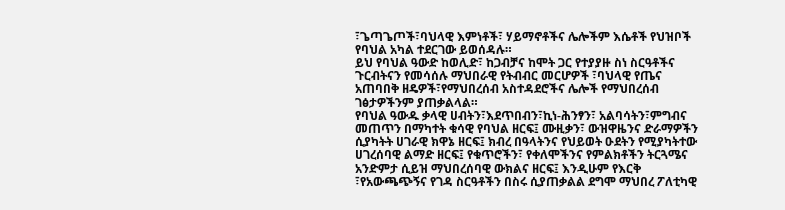፣ጌጣጌጦች፣ባህላዊ እምነቶች፣ ሃይማኖቶችና ሌሎችም እሴቶች የህዝቦች የባህል አካል ተደርገው ይወሰዳሉ።
ይህ የባህል ዓውድ ከወሊድ፣ ከጋብቻና ከሞት ጋር የተያያዙ ስነ ስርዓቶችና ጉርብትናን የመሳሰሉ ማህበራዊ የትብብር መርሆዎች ፣ባህላዊ የጤና አጠባበቅ ዘዴዎች፣የማህበረሰብ አስተዳደሮችና ሌሎች የማህበረሰብ ገፅታዎችንም ያጠቃልላል።
የባህል ዓውዱ ቃላዊ ሀብትን፣እደጥበብን፣ኪነ-ሕንፃን፣ አልባሳትን፣ምግብና መጠጥን በማካተት ቁሳዊ የባህል ዘርፍ፤ ሙዚቃን፣ ውዝዋዜንና ድራማዎችን ሲያካትት ሀገራዊ ክዋኔ ዘርፍ፤ ክብረ በዓላትንና የህይወት ዑደትን የሚያካትተው ሀገረሰባዊ ልማድ ዘርፍ፤ የቁጥሮችን፣ የቀለሞችንና የምልክቶችን ትርጓሜና አንድምታ ሲይዝ ማህበረሰባዊ ውክልና ዘርፍ፤ እንዲሁም የእርቅ ፣የአውጫጭኝና የገዳ ስርዓቶችን በስሩ ሲያጠቃልል ደግሞ ማህበረ ፖለቲካዊ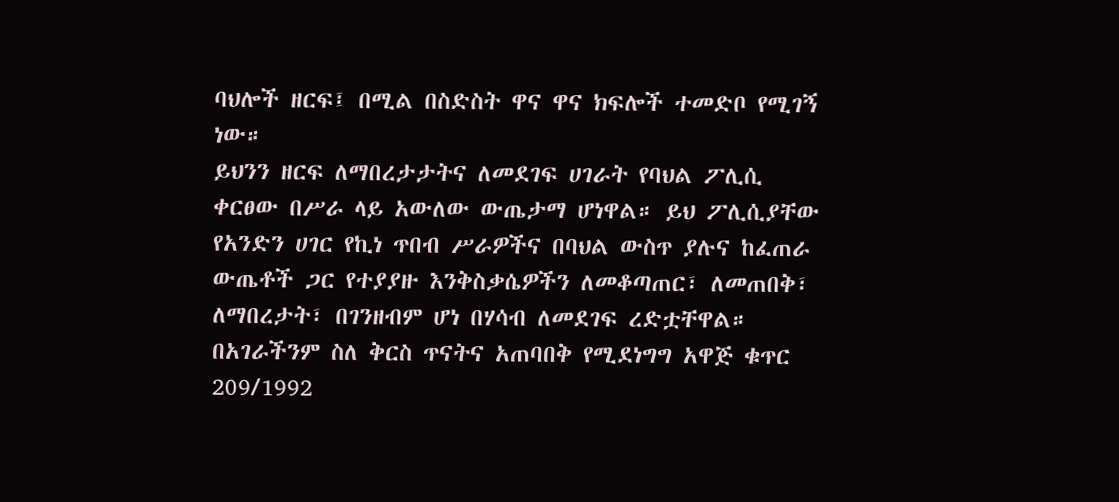ባህሎች ዘርፍ፤ በሚል በስድስት ዋና ዋና ክፍሎች ተመድቦ የሚገኝ ነው።
ይህንን ዘርፍ ለማበረታታትና ለመደገፍ ሀገራት የባህል ፖሊሲ ቀርፀው በሥራ ላይ አውለው ውጤታማ ሆነዋል። ይህ ፖሊሲያቸው የአንድን ሀገር የኪነ ጥበብ ሥራዎችና በባህል ውስጥ ያሉና ከፈጠራ ውጤቶች ጋር የተያያዙ እንቅስቃሴዎችን ለመቆጣጠር፣ ለመጠበቅ፣ ለማበረታት፣ በገንዘብም ሆነ በሃሳብ ለመደገፍ ረድቷቸዋል።
በአገራችንም ስለ ቅርስ ጥናትና አጠባበቅ የሚደነግግ አዋጅ ቁጥር 209/1992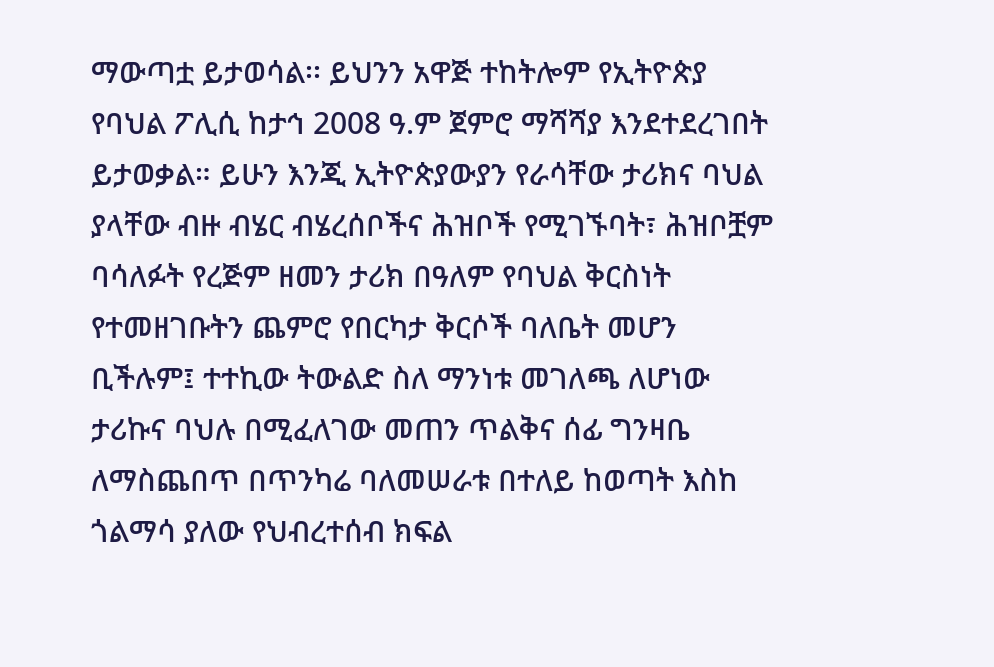ማውጣቷ ይታወሳል፡፡ ይህንን አዋጅ ተከትሎም የኢትዮጵያ የባህል ፖሊሲ ከታኅ 2008 ዓ.ም ጀምሮ ማሻሻያ እንደተደረገበት ይታወቃል። ይሁን እንጂ ኢትዮጵያውያን የራሳቸው ታሪክና ባህል ያላቸው ብዙ ብሄር ብሄረሰቦችና ሕዝቦች የሚገኙባት፣ ሕዝቦቿም ባሳለፉት የረጅም ዘመን ታሪክ በዓለም የባህል ቅርስነት የተመዘገቡትን ጨምሮ የበርካታ ቅርሶች ባለቤት መሆን ቢችሉም፤ ተተኪው ትውልድ ስለ ማንነቱ መገለጫ ለሆነው ታሪኩና ባህሉ በሚፈለገው መጠን ጥልቅና ሰፊ ግንዛቤ ለማስጨበጥ በጥንካሬ ባለመሠራቱ በተለይ ከወጣት እስከ ጎልማሳ ያለው የህብረተሰብ ክፍል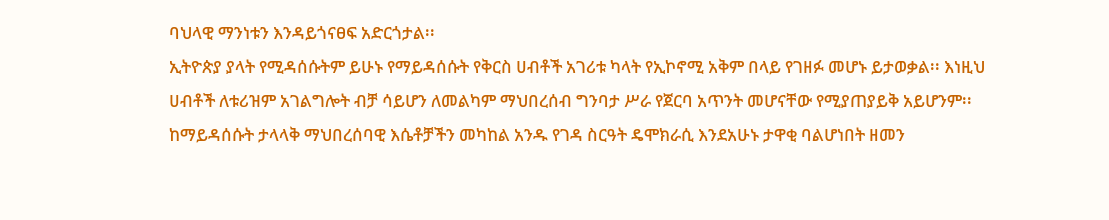ባህላዊ ማንነቱን እንዳይጎናፀፍ አድርጎታል፡፡
ኢትዮጵያ ያላት የሚዳሰሱትም ይሁኑ የማይዳሰሱት የቅርስ ሀብቶች አገሪቱ ካላት የኢኮኖሚ አቅም በላይ የገዘፉ መሆኑ ይታወቃል፡፡ እነዚህ ሀብቶች ለቱሪዝም አገልግሎት ብቻ ሳይሆን ለመልካም ማህበረሰብ ግንባታ ሥራ የጀርባ አጥንት መሆናቸው የሚያጠያይቅ አይሆንም፡፡
ከማይዳሰሱት ታላላቅ ማህበረሰባዊ እሴቶቻችን መካከል አንዱ የገዳ ስርዓት ዴሞክራሲ እንደአሁኑ ታዋቂ ባልሆነበት ዘመን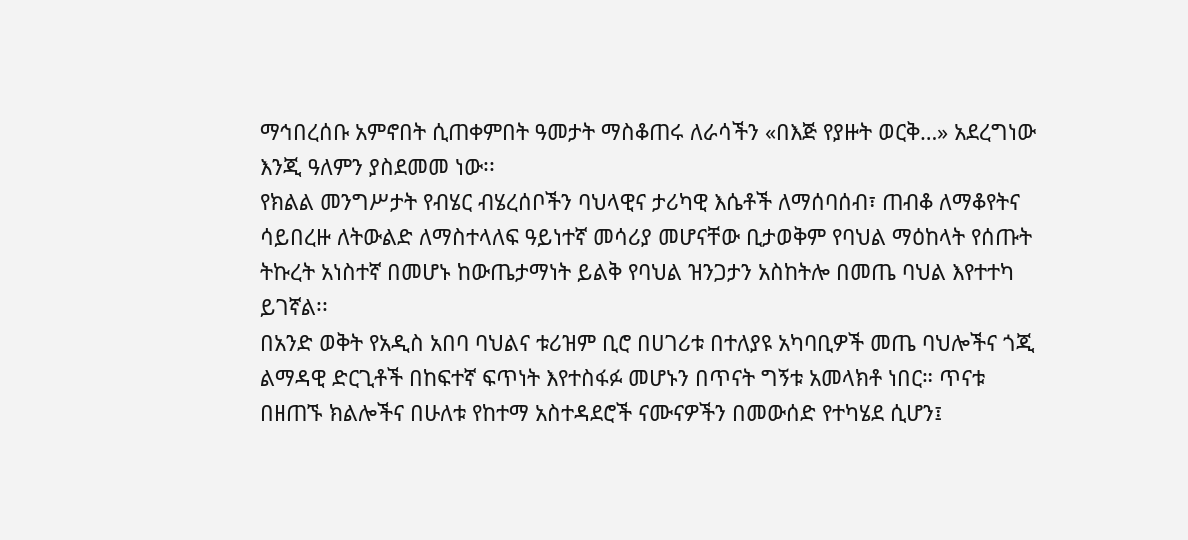ማኅበረሰቡ አምኖበት ሲጠቀምበት ዓመታት ማስቆጠሩ ለራሳችን «በእጅ የያዙት ወርቅ…» አደረግነው እንጂ ዓለምን ያስደመመ ነው፡፡
የክልል መንግሥታት የብሄር ብሄረሰቦችን ባህላዊና ታሪካዊ እሴቶች ለማሰባሰብ፣ ጠብቆ ለማቆየትና ሳይበረዙ ለትውልድ ለማስተላለፍ ዓይነተኛ መሳሪያ መሆናቸው ቢታወቅም የባህል ማዕከላት የሰጡት ትኩረት አነስተኛ በመሆኑ ከውጤታማነት ይልቅ የባህል ዝንጋታን አስከትሎ በመጤ ባህል እየተተካ ይገኛል፡፡
በአንድ ወቅት የአዲስ አበባ ባህልና ቱሪዝም ቢሮ በሀገሪቱ በተለያዩ አካባቢዎች መጤ ባህሎችና ጎጂ ልማዳዊ ድርጊቶች በከፍተኛ ፍጥነት እየተስፋፉ መሆኑን በጥናት ግኝቱ አመላክቶ ነበር። ጥናቱ በዘጠኙ ክልሎችና በሁለቱ የከተማ አስተዳደሮች ናሙናዎችን በመውሰድ የተካሄደ ሲሆን፤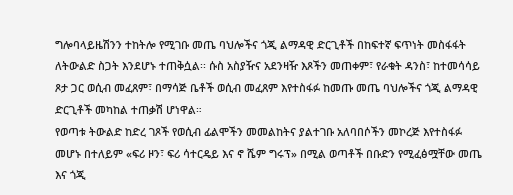ግሎባላይዜሽንን ተከትሎ የሚገቡ መጤ ባህሎችና ጎጂ ልማዳዊ ድርጊቶች በከፍተኛ ፍጥነት መስፋፋት ለትውልድ ስጋት እንደሆኑ ተጠቅሷል፡፡ ሱስ አስያዥና አደንዛዥ እጾችን መጠቀም፣ የራቁት ዳንስ፣ ከተመሳሳይ ጾታ ጋር ወሲብ መፈጸም፣ በማሳጅ ቤቶች ወሲብ መፈጸም እየተስፋፉ ከመጡ መጤ ባህሎችና ጎጂ ልማዳዊ ድርጊቶች መካከል ተጠቃሽ ሆነዋል።
የወጣቱ ትውልድ ከድረ ገጾች የወሲብ ፊልሞችን መመልከትና ያልተገቡ አለባበሶችን መኮረጅ እየተስፋፉ መሆኑ በተለይም «ፍሪ ዞን፣ ፍሪ ሳተርዴይ እና ኖ ሼም ግሩፕ» በሚል ወጣቶች በቡድን የሚፈፅሟቸው መጤ እና ጎጂ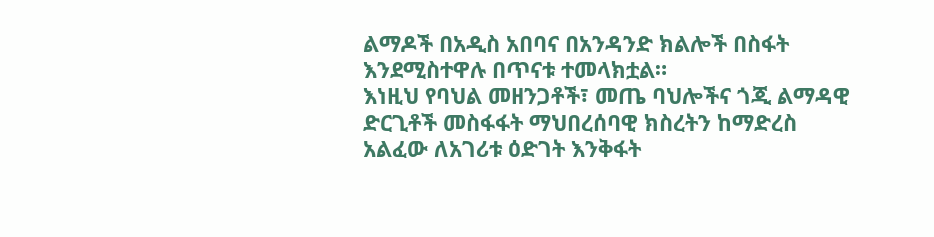ልማዶች በአዲስ አበባና በአንዳንድ ክልሎች በስፋት እንደሚስተዋሉ በጥናቱ ተመላክቷል።
እነዚህ የባህል መዘንጋቶች፣ መጤ ባህሎችና ጎጂ ልማዳዊ ድርጊቶች መስፋፋት ማህበረሰባዊ ክስረትን ከማድረስ አልፈው ለአገሪቱ ዕድገት እንቅፋት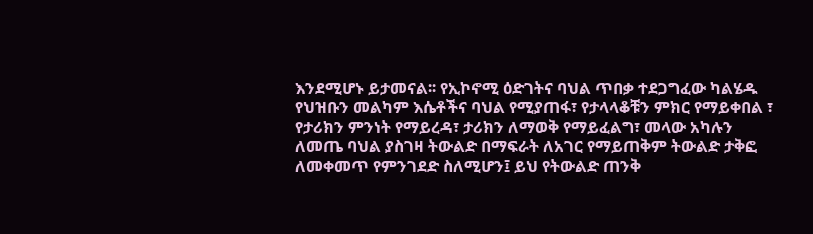እንደሚሆኑ ይታመናል፡፡ የኢኮኖሚ ዕድገትና ባህል ጥበቃ ተደጋግፈው ካልሄዱ የህዝቡን መልካም እሴቶችና ባህል የሚያጠፋ፣ የታላላቆቹን ምክር የማይቀበል ፣ የታሪክን ምንነት የማይረዳ፣ ታሪክን ለማወቅ የማይፈልግ፣ መላው አካሉን ለመጤ ባህል ያስገዛ ትውልድ በማፍራት ለአገር የማይጠቅም ትውልድ ታቅፎ ለመቀመጥ የምንገደድ ስለሚሆን፤ ይህ የትውልድ ጠንቅ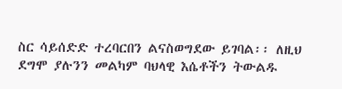ስር ሳይሰድድ ተረባርበን ልናስወግደው ይገባል፡፡ ለዚህ ደግሞ ያሉንን መልካም ባህላዊ እሴቶችን ትውልዱ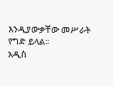እንዲያውቃቸው መሥራት የግድ ይላል፡፡
አዲስ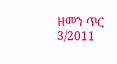ዘመን ጥር 3/2011